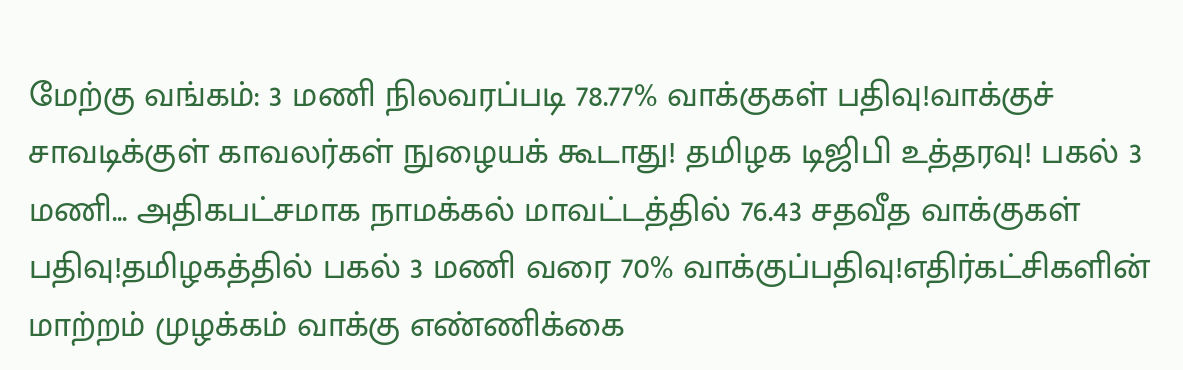மேற்கு வங்கம்: 3 மணி நிலவரப்படி 78.77% வாக்குகள் பதிவு!வாக்குச் சாவடிக்குள் காவலர்கள் நுழையக் கூடாது! தமிழக டிஜிபி உத்தரவு! பகல் 3 மணி... அதிகபட்சமாக நாமக்கல் மாவட்டத்தில் 76.43 சதவீத வாக்குகள் பதிவு!தமிழகத்தில் பகல் 3 மணி வரை 70% வாக்குப்பதிவு!எதிர்கட்சிகளின் மாற்றம் முழக்கம் வாக்கு எண்ணிக்கை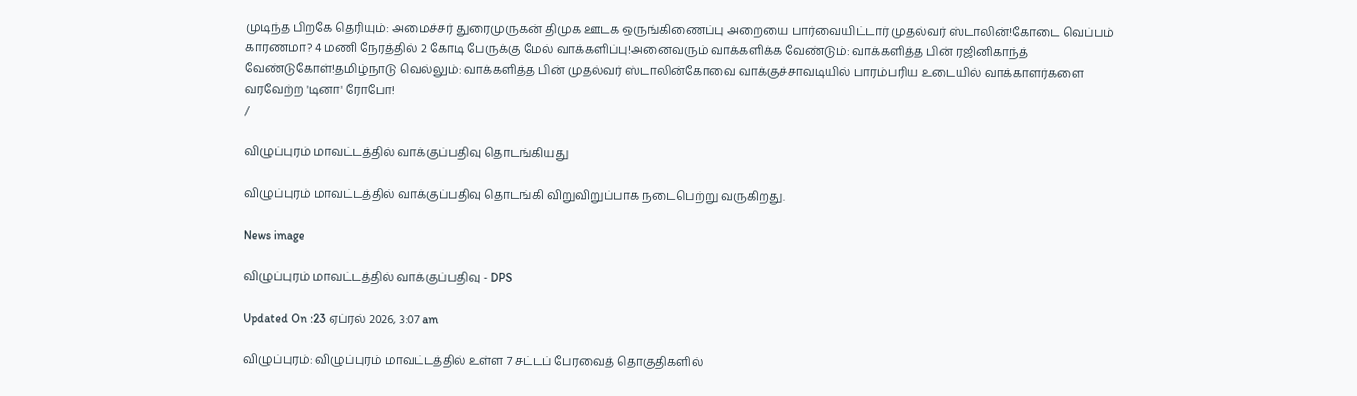முடிந்த பிறகே தெரியும்: அமைச்சர் துரைமுருகன் திமுக ஊடக ஒருங்கிணைப்பு அறையை பார்வையிட்டார் முதல்வர் ஸ்டாலின்!கோடை வெப்பம் காரணமா? 4 மணி நேரத்தில் 2 கோடி பேருக்கு மேல் வாக்களிப்பு!அனைவரும் வாக்களிக்க வேண்டும்: வாக்களித்த பின் ரஜினிகாந்த் வேண்டுகோள்!தமிழ்நாடு வெல்லும்: வாக்களித்த பின் முதல்வர் ஸ்டாலின்கோவை வாக்குச்சாவடியில் பாரம்பரிய உடையில் வாக்காளர்களை வரவேற்ற 'டினா' ரோபோ!
/

விழுப்புரம் மாவட்டத்தில் வாக்குப்பதிவு தொடங்கியது

விழுப்புரம் மாவட்டத்தில் வாக்குப்பதிவு தொடங்கி விறுவிறுப்பாக நடைபெற்று வருகிறது.

News image

விழுப்புரம் மாவட்டத்தில் வாக்குப்பதிவு - DPS

Updated On :23 ஏப்ரல் 2026, 3:07 am

விழுப்புரம்: விழுப்புரம் மாவட்டத்தில் உள்ள 7 சட்டப் பேரவைத் தொகுதிகளில்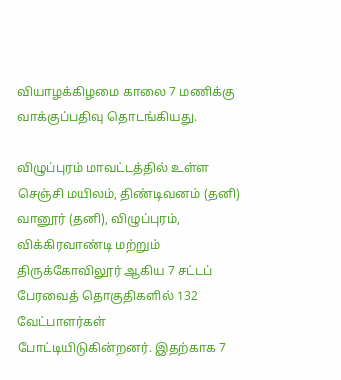வியாழக்கிழமை காலை 7 மணிக்கு வாக்குப்பதிவு தொடங்கியது.

விழுப்புரம் மாவட்டத்தில் உள்ள செஞ்சி மயிலம், திண்டிவனம் (தனி) வானூர் (தனி), விழுப்புரம், விக்கிரவாண்டி மற்றும் திருக்கோவிலூர் ஆகிய 7 சட்டப் பேரவைத் தொகுதிகளில் 132 வேட்பாளர்கள் போட்டியிடுகின்றனர். இதற்காக 7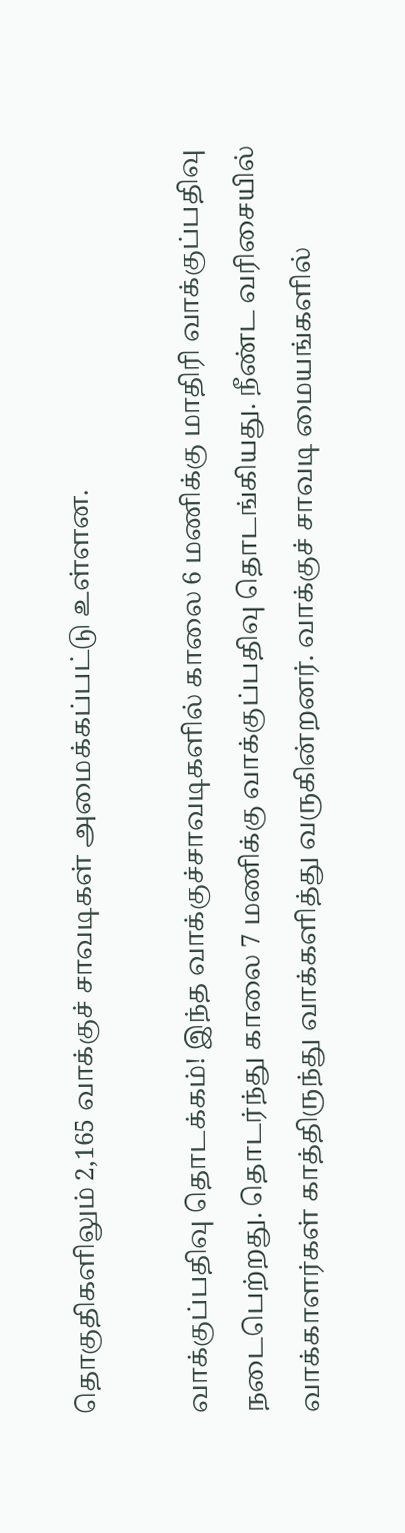தொகுதிகளிலும் 2,165 வாக்குச் சாவடிகள் அமைக்கப்பட்டு உள்ளன.

வாக்குப்பதிவு தொடக்கம்! இந்த வாக்குச்சாவடிகளில் காலை 6 மணிக்கு மாதிரி வாக்குப்பதிவு நடைபெற்றது. தொடர்ந்து காலை 7 மணிக்கு வாக்குப்பதிவு தொடங்கியது. நீண்ட வரிசையில் வாக்காளர்கள் காத்திருந்து வாக்களித்து வருகின்றனர். வாக்குச் சாவடி மையங்களில்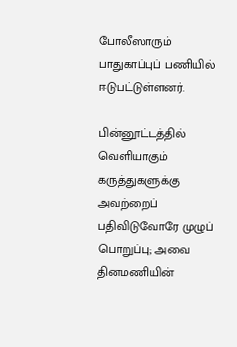போலீஸாரும் பாதுகாப்புப் பணியில் ஈடுபட்டுள்ளனர்.

பின்னூட்டத்தில் வெளியாகும் கருத்துகளுக்கு அவற்றைப் பதிவிடுவோரே முழுப் பொறுப்பு; அவை தினமணியின்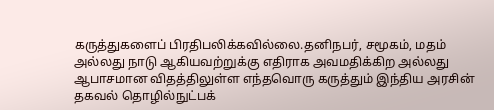கருத்துகளைப் பிரதிபலிக்கவில்லை.தனிநபர், சமூகம், மதம் அல்லது நாடு ஆகியவற்றுக்கு எதிராக அவமதிக்கிற அல்லது ஆபாசமான விதத்திலுள்ள எந்தவொரு கருத்தும் இந்திய அரசின் தகவல் தொழில்நுட்பக்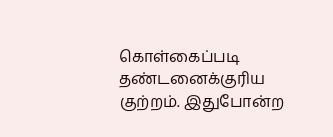கொள்கைப்படி தண்டனைக்குரிய குற்றம். இதுபோன்ற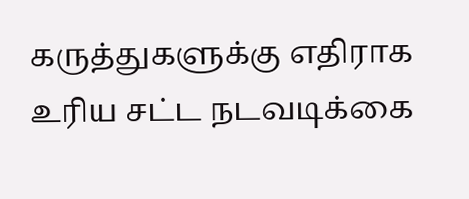கருத்துகளுக்கு எதிராக உரிய சட்ட நடவடிக்கை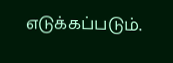எடுக்கப்படும்.